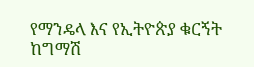የማንዴላ እና የኢትዮጵያ ቁርኝት ከግማሽ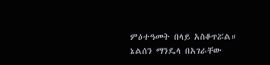ምዕተዓመት በላይ አስቆጥሯል። ኔልሰን ማንዴላ በአገራቸው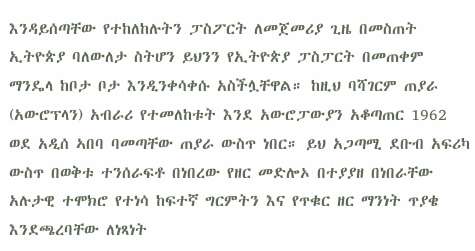እንዳይሰጣቸው የተከለከሉትን ፓስፖርት ለመጀመሪያ ጊዜ በመስጠት ኢትዮጵያ ባለውለታ ስትሆን ይህንን የኢትዮጵያ ፓስፓርት በመጠቀም ማንዴላ ከቦታ ቦታ እንዲንቀሳቀሱ አስችሏቸዋል። ከዚህ ባሻገርም ጠያራ (አውሮፕላን) አብራሪ የተመለከቱት እንደ አውሮፓውያን አቆጣጠር 1962 ወደ አዲሰ ኣበባ ባመጣቸው ጠያራ ውስጥ ነበር። ይህ አጋጣሚ ደቡብ አፍሪካ ውስጥ በወቅቱ ተንሰራፍቶ በነበረው የዘር መድሎኦ በተያያዘ በነበራቸው አሉታዊ ተሞክሮ የተነሳ ከፍተኛ ግርምትን እና የጥቁር ዘር ማንነት ጥያቄ እንደጫረባቸው ለነጻነት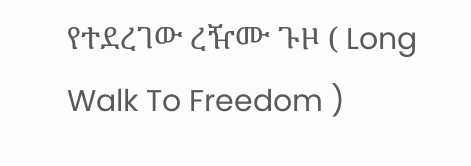የተደረገው ረዥሙ ጉዞ ( Long Walk To Freedom )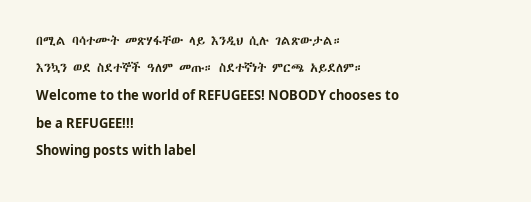በሚል ባሳተሙት መጽሃፋቸው ላይ እንዲህ ሲሉ ገልጽውታል።
እንኳን ወደ ስደተኞች ዓለም መጡ። ስደተኛነት ምርጫ አይደለም። Welcome to the world of REFUGEES! NOBODY chooses to be a REFUGEE!!!
Showing posts with label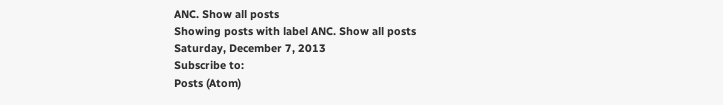ANC. Show all posts
Showing posts with label ANC. Show all posts
Saturday, December 7, 2013
Subscribe to:
Posts (Atom)